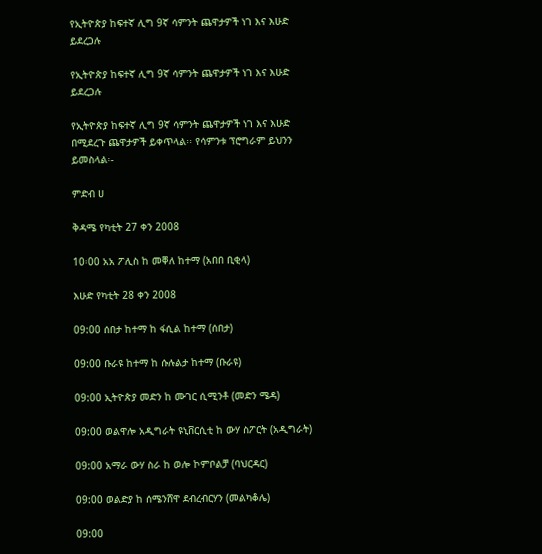የኢትዮጵያ ከፍተኛ ሊግ 9ኛ ሳምንት ጨዋታዎች ነገ እና እሁድ ይደረጋሉ

የኢትዮጵያ ከፍተኛ ሊግ 9ኛ ሳምንት ጨዋታዎች ነገ እና እሁድ ይደረጋሉ

የኢትዮጵያ ከፍተኛ ሊግ 9ኛ ሳምንት ጨዋታዎች ነገ እና እሁድ በሚደረጉ ጨዋታዎች ይቀጥላል፡፡ የሳምንቱ ፕሮግራም ይህንን ይመስላል፡-

ምድብ ሀ

ቅዳሜ የካቲት 27 ቀን 2008

10፡00 አአ ፖሊስ ከ መቐለ ከተማ (አበበ ቢቂላ)

እሁድ የካቲት 28 ቀን 2008

09:00 ሰበታ ከተማ ከ ፋሲል ከተማ (ሰበታ)

09:00 ቡራዩ ከተማ ከ ሱሉልታ ከተማ (ቡራዩ)

09:00 ኢትዮጵያ መድን ከ ሙገር ሲሚንቶ (መድን ሜዳ)

09:00 ወልዋሎ አዲግራት ዩኒቨርሲቲ ከ ውሃ ስፖርት (አዲግራት)

09:00 አማራ ውሃ ስራ ከ ወሎ ኮምቦልቻ (ባህርዳር)

09:00 ወልድያ ከ ሰሜንሸዋ ደብረብርሃን (መልካቆሌ)

09:00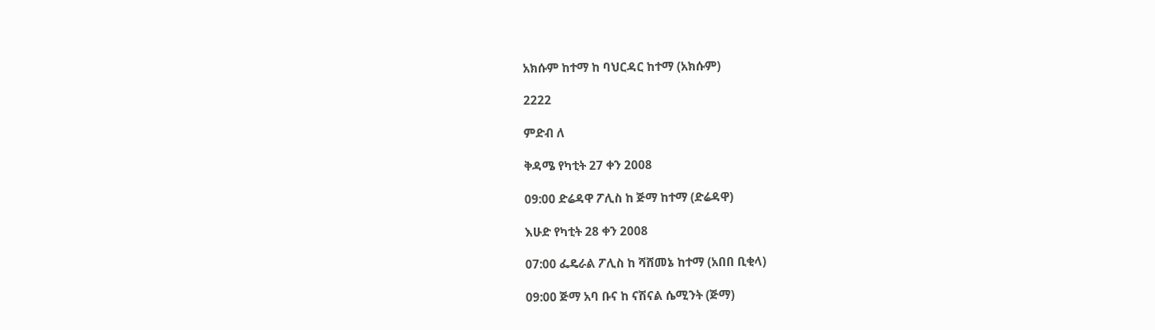አክሱም ከተማ ከ ባህርዳር ከተማ (አክሱም)

2222

ምድብ ለ

ቅዳሜ የካቲት 27 ቀን 2008

09:00 ድሬዳዋ ፖሊስ ከ ጅማ ከተማ (ድሬዳዋ)

እሁድ የካቲት 28 ቀን 2008

07:00 ፌዴራል ፖሊስ ከ ሻሸመኔ ከተማ (አበበ ቢቂላ)

09:00 ጅማ አባ ቡና ከ ናሽናል ሴሚንት (ጅማ)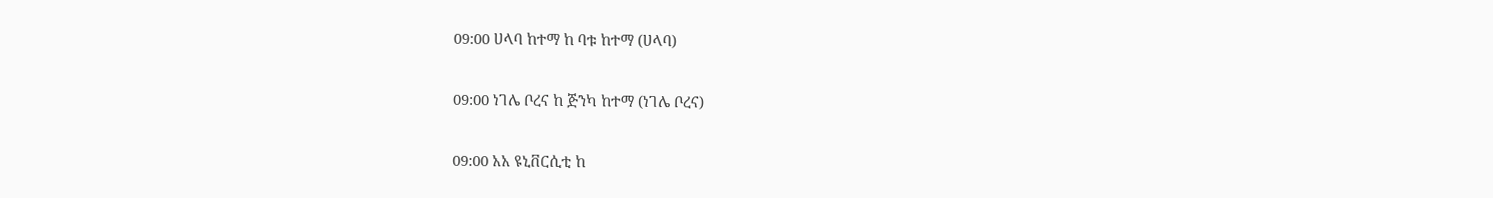09:00 ሀላባ ከተማ ከ ባቱ ከተማ (ሀላባ)

09:00 ነገሌ ቦረና ከ ጅንካ ከተማ (ነገሌ ቦረና)

09:00 አአ ዩኒቨርሲቲ ከ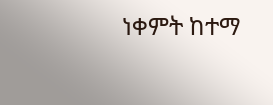ነቀምት ከተማ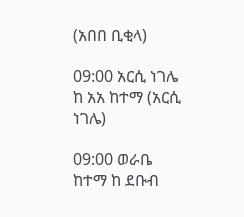(አበበ ቢቂላ)

09:00 አርሲ ነገሌ ከ አአ ከተማ (አርሲ ነገሌ)

09:00 ወራቤ ከተማ ከ ደቡብ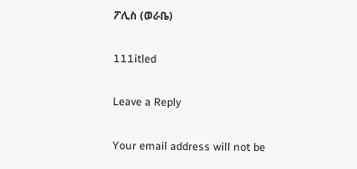ፖሊስ (ወራቤ)

111itled

Leave a Reply

Your email address will not be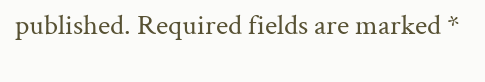published. Required fields are marked *